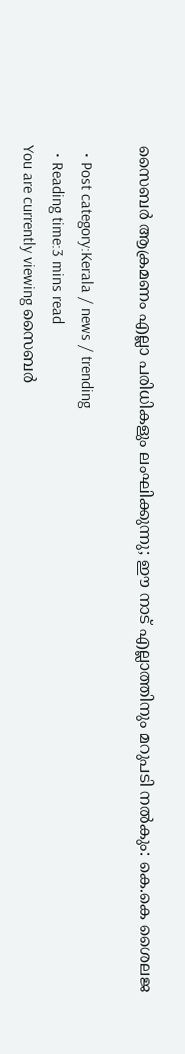സൈബര്‍ ആക്രമണം എല്ലാ പരിധികളും ലംഘിക്കുന്നു; ഈ നാട് എല്ലാത്തിനും മറുപടി നല്‍കും: കെ.കെ ശൈലജ

  • Post category:Kerala / news / trending
  • Reading time:3 mins read
You are currently viewing സൈബര്‍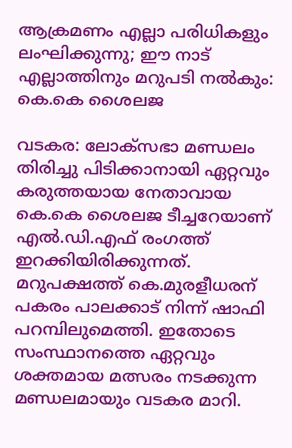ആക്രമണം എല്ലാ പരിധികളും ലംഘിക്കുന്നു; ഈ നാട് എല്ലാത്തിനും മറുപടി നല്‍കും: കെ.കെ ശൈലജ

വടകര: ലോക്‌സഭാ മണ്ഡലം തിരിച്ചു പിടിക്കാനായി ഏറ്റവും കരുത്തയായ നേതാവായ കെ.കെ ശൈലജ ടീച്ചറേയാണ് എല്‍.ഡി.എഫ് രംഗത്ത് ഇറക്കിയിരിക്കുന്നത്. മറുപക്ഷത്ത് കെ.മുരളീധരന് പകരം പാലക്കാട് നിന്ന് ഷാഫി പറമ്പിലുമെത്തി. ഇതോടെ സംസ്ഥാനത്തെ ഏറ്റവും ശക്തമായ മത്സരം നടക്കുന്ന മണ്ഡലമായും വടകര മാറി.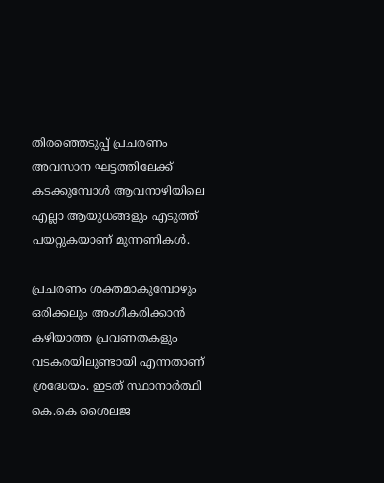തിരഞ്ഞെടുപ്പ് പ്രചരണം അവസാന ഘട്ടത്തിലേക്ക് കടക്കുമ്പോള്‍ ആവനാഴിയിലെ എല്ലാ ആയുധങ്ങളും എടുത്ത് പയറ്റുകയാണ് മുന്നണികള്‍.

പ്രചരണം ശക്തമാകുമ്പോഴും ഒരിക്കലും അംഗീകരിക്കാന്‍ കഴിയാത്ത പ്രവണതകളും വടകരയിലുണ്ടായി എന്നതാണ് ശ്രദ്ധേയം. ഇടത് സ്ഥാനാർത്ഥി കെ.കെ ശൈലജ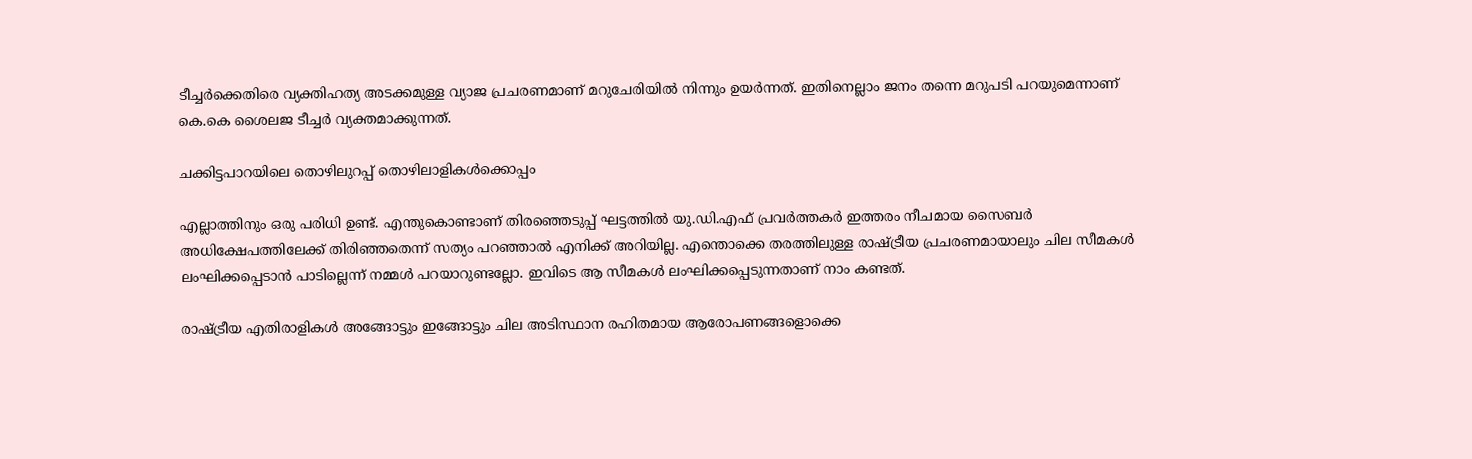ടീച്ചർക്കെതിരെ വ്യക്തിഹത്യ അടക്കമുള്ള വ്യാജ പ്രചരണമാണ് മറുചേരിയില്‍ നിന്നും ഉയർന്നത്. ഇതിനെല്ലാം ജനം തന്നെ മറുപടി പറയുമെന്നാണ് കെ.കെ ശൈലജ ടീച്ചർ വ്യക്തമാക്കുന്നത്.

ചക്കിട്ടപാറയിലെ തൊഴിലുറപ്പ് തൊഴിലാളികള്‍ക്കൊപ്പം

എല്ലാത്തിനും ഒരു പരിധി ഉണ്ട്. എന്തുകൊണ്ടാണ് തിരഞ്ഞെടുപ്പ് ഘട്ടത്തില്‍ യു.ഡി.എഫ് പ്രവർത്തകർ ഇത്തരം നീചമായ സൈബർ അധിക്ഷേപത്തിലേക്ക് തിരിഞ്ഞതെന്ന് സത്യം പറഞ്ഞാല്‍ എനിക്ക് അറിയില്ല. എന്തൊക്കെ തരത്തിലുള്ള രാഷ്ട്രീയ പ്രചരണമായാലും ചില സീമകള്‍ ലംഘിക്കപ്പെടാന്‍ പാടില്ലെന്ന് നമ്മള്‍ പറയാറുണ്ടല്ലോ. ഇവിടെ ആ സീമകള്‍ ലംഘിക്കപ്പെടുന്നതാണ് നാം കണ്ടത്.

രാഷ്ട്രീയ എതിരാളികള്‍ അങ്ങോട്ടും ഇങ്ങോട്ടും ചില അടിസ്ഥാന രഹിതമായ ആരോപണങ്ങളൊക്കെ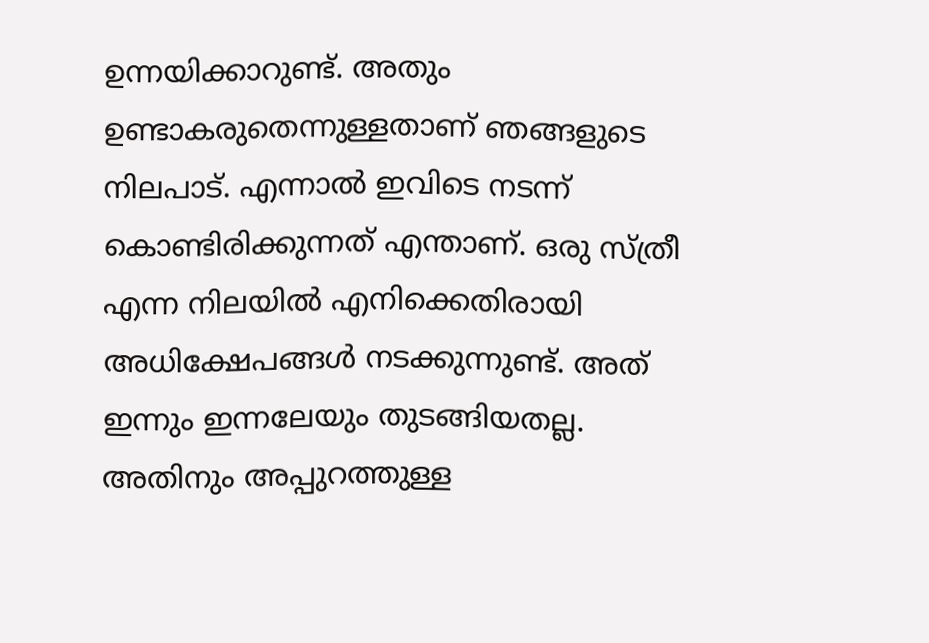ഉന്നയിക്കാറുണ്ട്. അതും ഉണ്ടാകരുതെന്നുള്ളതാണ് ഞങ്ങളുടെ നിലപാട്. എന്നാല്‍ ഇവിടെ നടന്ന് കൊണ്ടിരിക്കുന്നത് എന്താണ്. ഒരു സ്ത്രീ എന്ന നിലയില്‍ എനിക്കെതിരായി അധിക്ഷേപങ്ങള്‍ നടക്കുന്നുണ്ട്. അത് ഇന്നും ഇന്നലേയും തുടങ്ങിയതല്ല. അതിനും അപ്പുറത്തുള്ള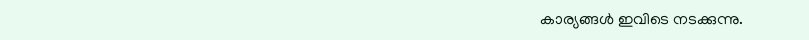കാര്യങ്ങള്‍ ഇവിടെ നടക്കുന്നു.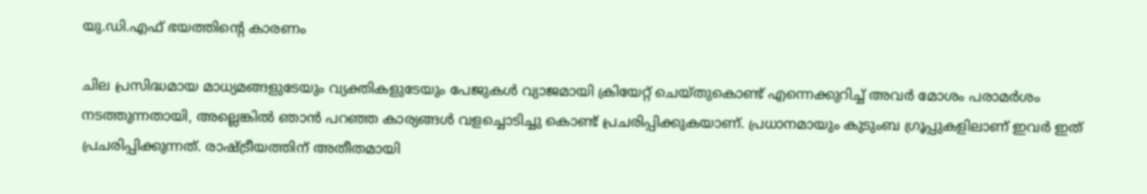യു.ഡി.എഫ് ഭയത്തിൻ്റെ കാരണം

ചില പ്രസിദ്ധമായ മാധ്യമങ്ങളുടേയും വ്യക്തികളുടേയും പേജുകള്‍ വ്യാജമായി ക്രിയേറ്റ് ചെയ്‌തുകൊണ്ട് എന്നെക്കുറിച്ച്‌ അവർ മോശം പരാമർശം നടത്തുന്നതായി, അല്ലെങ്കില്‍ ഞാന്‍ പറഞ്ഞ കാര്യങ്ങള്‍ വളച്ചൊടിച്ചു കൊണ്ട് പ്രചരിപ്പിക്കുകയാണ്. പ്രധാനമായും കുടുംബ ഗ്രൂപ്പുകളിലാണ് ഇവർ ഇത് പ്രചരിപ്പിക്കുന്നത്. രാഷ്ട്രീയത്തിന് അതീതമായി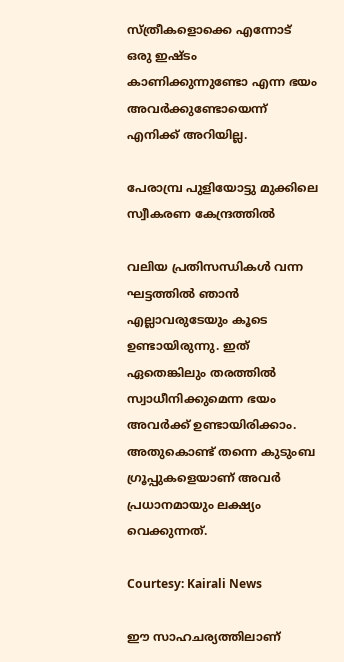സ്ത്രീകളൊക്കെ എന്നോട് ഒരു ഇഷ്ടം കാണിക്കുന്നുണ്ടോ എന്ന ഭയം അവർക്കുണ്ടോയെന്ന് എനിക്ക് അറിയില്ല.

പേരാമ്പ്ര പുളിയോട്ടു മുക്കിലെ സ്വീകരണ കേന്ദ്രത്തില്‍

വലിയ പ്രതിസന്ധികള്‍ വന്ന ഘട്ടത്തില്‍ ഞാന്‍ എല്ലാവരുടേയും കൂടെ ഉണ്ടായിരുന്നു. ഇത് ഏതെങ്കിലും തരത്തില്‍ സ്വാധീനിക്കുമെന്ന ഭയം അവർക്ക് ഉണ്ടായിരിക്കാം. അതുകൊണ്ട് തന്നെ കുടുംബ ഗ്രൂപ്പുകളെയാണ് അവർ പ്രധാനമായും ലക്ഷ്യം വെക്കുന്നത്.

Courtesy: Kairali News

ഈ സാഹചര്യത്തിലാണ്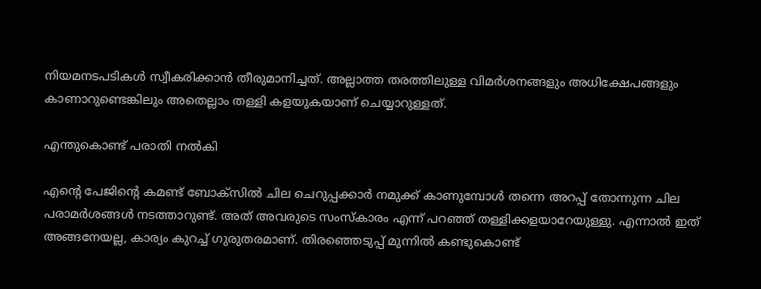നിയമനടപടികള്‍ സ്വീകരിക്കാന്‍ തീരുമാനിച്ചത്. അല്ലാത്ത തരത്തിലുള്ള വിമർശനങ്ങളും അധിക്ഷേപങ്ങളും കാണാറുണ്ടെങ്കിലും അതെല്ലാം തള്ളി കളയുകയാണ് ചെയ്യാറുള്ളത്.

എന്തുകൊണ്ട് പരാതി നല്‍കി

എൻ്റെ പേജിൻ്റെ കമണ്ട് ബോക്‌സിൽ ചില ചെറുപ്പക്കാർ നമുക്ക് കാണുമ്പോള്‍ തന്നെ അറപ്പ് തോന്നുന്ന ചില പരാമർശങ്ങള്‍ നടത്താറുണ്ട്. അത് അവരുടെ സംസ്‌കാരം എന്ന് പറഞ്ഞ് തള്ളിക്കളയാറേയുള്ളു. എന്നാല്‍ ഇത് അങ്ങനേയല്ല, കാര്യം കുറച്ച്‌ ഗുരുതരമാണ്. തിരഞ്ഞെടുപ്പ് മുന്നില്‍ കണ്ടുകൊണ്ട്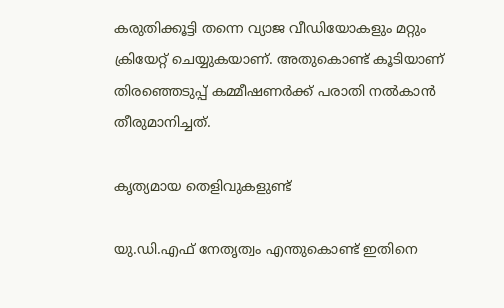കരുതിക്കൂട്ടി തന്നെ വ്യാജ വീഡിയോകളും മറ്റും ക്രിയേറ്റ് ചെയ്യുകയാണ്. അതുകൊണ്ട് കൂടിയാണ് തിരഞ്ഞെടുപ്പ് കമ്മീഷണർക്ക് പരാതി നല്‍കാന്‍ തീരുമാനിച്ചത്.

കൃത്യമായ തെളിവുകളുണ്ട്

യു.ഡി.എഫ് നേതൃത്വം എന്തുകൊണ്ട് ഇതിനെ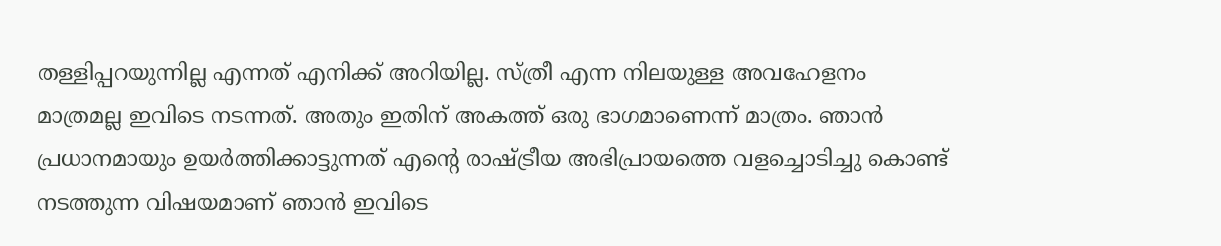തള്ളിപ്പറയുന്നില്ല എന്നത് എനിക്ക് അറിയില്ല. സ്ത്രീ എന്ന നിലയുള്ള അവഹേളനം മാത്രമല്ല ഇവിടെ നടന്നത്. അതും ഇതിന് അകത്ത് ഒരു ഭാഗമാണെന്ന് മാത്രം. ഞാന്‍ പ്രധാനമായും ഉയർത്തിക്കാട്ടുന്നത് എൻ്റെ രാഷ്ട്രീയ അഭിപ്രായത്തെ വളച്ചൊടിച്ചു കൊണ്ട് നടത്തുന്ന വിഷയമാണ് ഞാന്‍ ഇവിടെ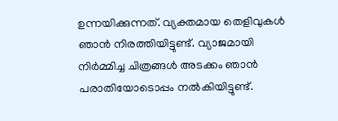ഉന്നയിക്കുന്നത്. വ്യക്തമായ തെളിവുകള്‍ ഞാന്‍ നിരത്തിയിട്ടുണ്ട്. വ്യാജമായി നിർമ്മിച്ച ചിത്രങ്ങള്‍ അടക്കം ഞാന്‍ പരാതിയോടൊപ്പം നല്‍കിയിട്ടുണ്ട്.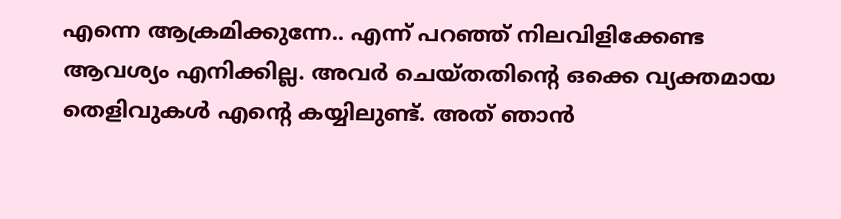എന്നെ ആക്രമിക്കുന്നേ.. എന്ന് പറഞ്ഞ് നിലവിളിക്കേണ്ട ആവശ്യം എനിക്കില്ല. അവർ ചെയ്‌തതിൻ്റെ ഒക്കെ വ്യക്തമായ തെളിവുകള്‍ എൻ്റെ കയ്യിലുണ്ട്. അത് ഞാന്‍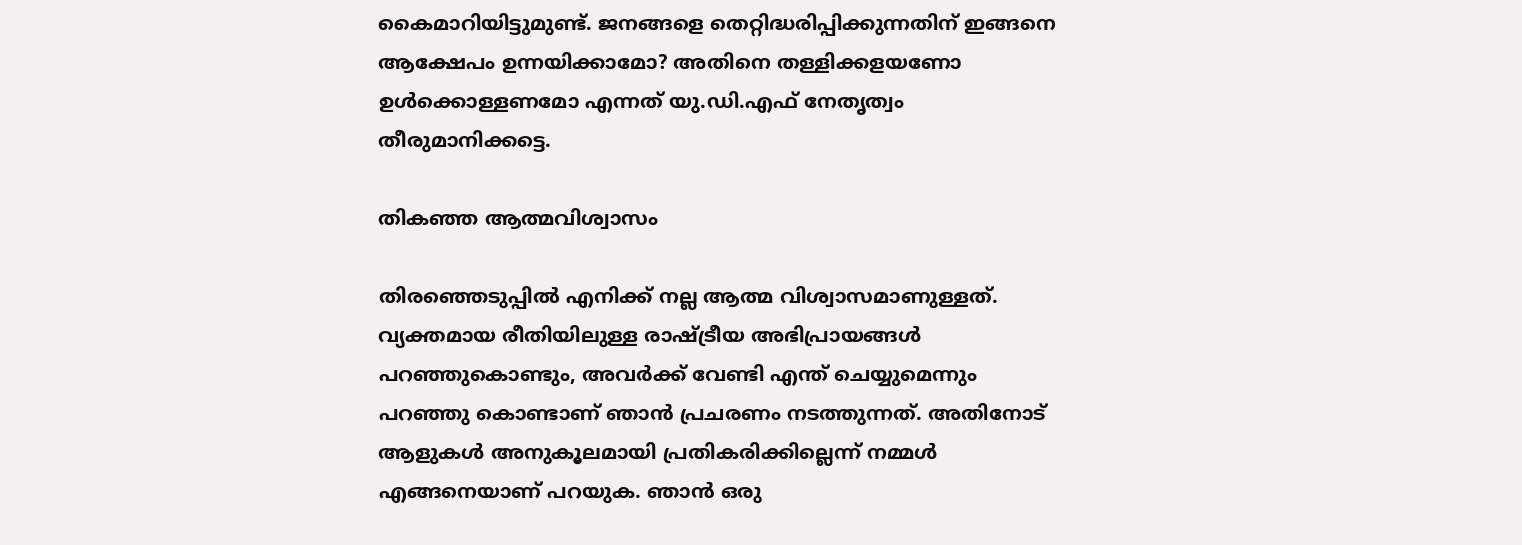കൈമാറിയിട്ടുമുണ്ട്. ജനങ്ങളെ തെറ്റിദ്ധരിപ്പിക്കുന്നതിന് ഇങ്ങനെ ആക്ഷേപം ഉന്നയിക്കാമോ? അതിനെ തള്ളിക്കളയണോ ഉള്‍ക്കൊള്ളണമോ എന്നത് യു.ഡി.എഫ് നേതൃത്വം തീരുമാനിക്കട്ടെ.

തികഞ്ഞ ആത്മവിശ്വാസം

തിരഞ്ഞെടുപ്പില്‍ എനിക്ക് നല്ല ആത്മ വിശ്വാസമാണുള്ളത്. വ്യക്തമായ രീതിയിലുള്ള രാഷ്ട്രീയ അഭിപ്രായങ്ങള്‍ പറഞ്ഞുകൊണ്ടും, അവർക്ക് വേണ്ടി എന്ത് ചെയ്യുമെന്നും പറഞ്ഞു കൊണ്ടാണ് ഞാന്‍ പ്രചരണം നടത്തുന്നത്. അതിനോട് ആളുകള്‍ അനുകൂലമായി പ്രതികരിക്കില്ലെന്ന് നമ്മള്‍ എങ്ങനെയാണ് പറയുക. ഞാന്‍ ഒരു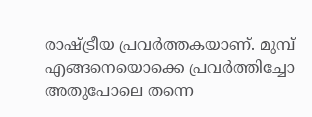രാഷ്ട്രീയ പ്രവർത്തകയാണ്. മുമ്പ് എങ്ങനെയൊക്കെ പ്രവർത്തിച്ചോ അതുപോലെ തന്നെ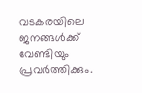വടകരയിലെ ജനങ്ങള്‍ക്ക് വേണ്ടിയും പ്രവർത്തിക്കും.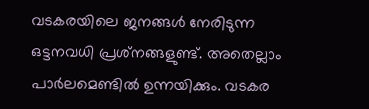വടകരയിലെ ജനങ്ങള്‍ നേരിടുന്ന ഒട്ടനവധി പ്രശ്‌നങ്ങളുണ്ട്. അതെല്ലാം പാർലമെണ്ടില്‍ ഉന്നയിക്കും. വടകര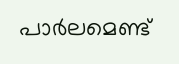പാർലമെണ്ട്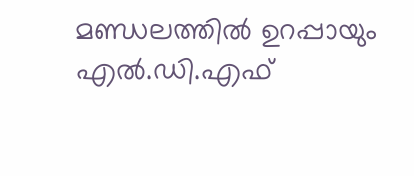മണ്ഡലത്തില്‍ ഉറപ്പായും എല്‍.ഡി.എഫ്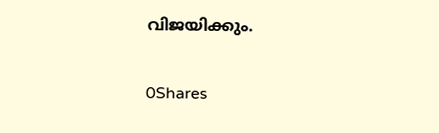വിജയിക്കും.

0Shares